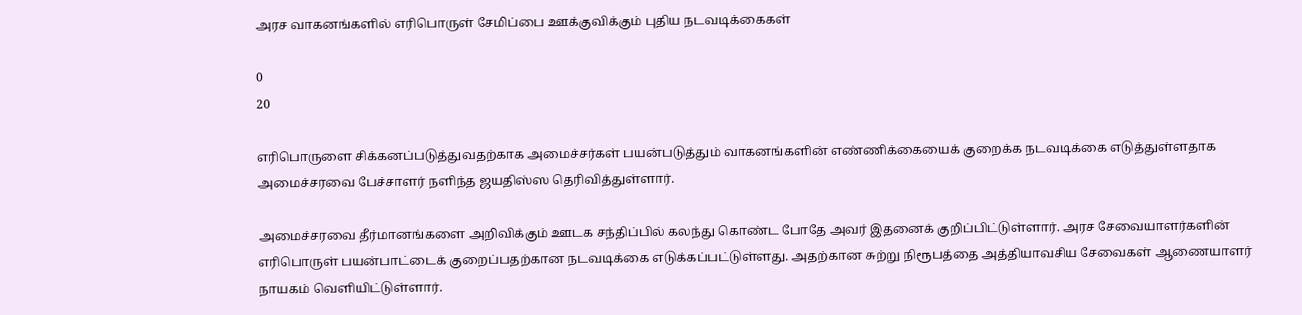அரச வாகனங்களில் எரிபொருள் சேமிப்பை ஊக்குவிக்கும் புதிய நடவடிக்கைகள்

0
20

எரிபொருளை சிக்கனப்படுத்துவதற்காக அமைச்சர்கள் பயன்படுத்தும் வாகனங்களின் எண்ணிக்கையைக் குறைக்க நடவடிக்கை எடுத்துள்ளதாக அமைச்சரவை பேச்சாளர் நளிந்த ஜயதிஸ்ஸ தெரிவித்துள்ளார்.

அமைச்சரவை தீர்மானங்களை அறிவிக்கும் ஊடக சந்திப்பில் கலந்து கொண்ட போதே அவர் இதனைக் குறிப்பிட்டுள்ளார். அரச சேவையாளர்களின் எரிபொருள் பயன்பாட்டைக் குறைப்பதற்கான நடவடிக்கை எடுக்கப்பட்டுள்ளது. அதற்கான சுற்று நிரூபத்தை அத்தியாவசிய சேவைகள் ஆணையாளர் நாயகம் வெளியிட்டுள்ளார்.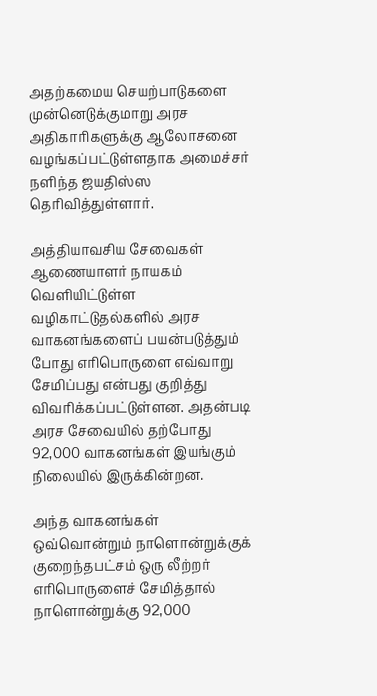அதற்கமைய செயற்பாடுகளை முன்னெடுக்குமாறு அரச அதிகாரிகளுக்கு ஆலோசனை வழங்கப்பட்டுள்ளதாக அமைச்சர் நளிந்த ஜயதிஸ்ஸ தெரிவித்துள்ளார்.

அத்தியாவசிய சேவைகள் ஆணையாளர் நாயகம் வெளியிட்டுள்ள வழிகாட்டுதல்களில் அரச வாகனங்களைப் பயன்படுத்தும் போது எரிபொருளை எவ்வாறு சேமிப்பது என்பது குறித்து விவரிக்கப்பட்டுள்ளன. அதன்படி அரச சேவையில் தற்போது 92,000 வாகனங்கள் இயங்கும் நிலையில் இருக்கின்றன.

அந்த வாகனங்கள் ஒவ்வொன்றும் நாளொன்றுக்குக் குறைந்தபட்சம் ஒரு லீற்றர் எரிபொருளைச் சேமித்தால் நாளொன்றுக்கு 92,000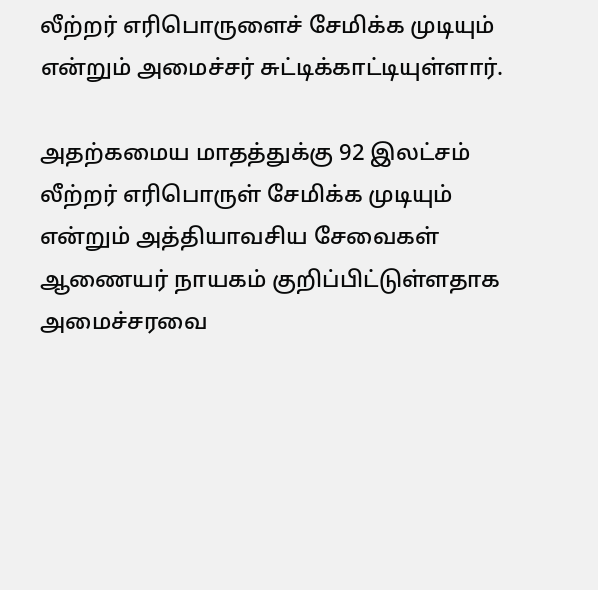லீற்றர் எரிபொருளைச் சேமிக்க முடியும் என்றும் அமைச்சர் சுட்டிக்காட்டியுள்ளார்.

அதற்கமைய மாதத்துக்கு 92 இலட்சம் லீற்றர் எரிபொருள் சேமிக்க முடியும் என்றும் அத்தியாவசிய சேவைகள் ஆணையர் நாயகம் குறிப்பிட்டுள்ளதாக அமைச்சரவை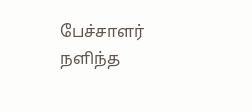பேச்சாளர் நளிந்த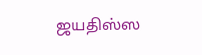ஜயதிஸ்ஸ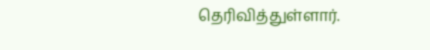தெரிவித்துள்ளார்.